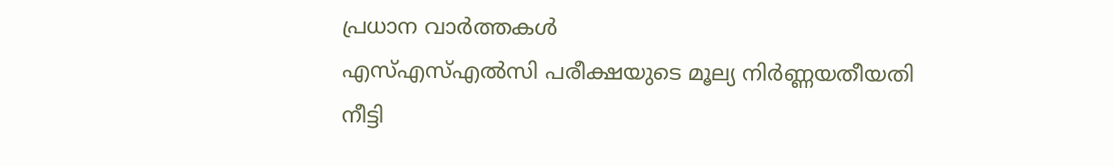പ്രധാന വാർത്തകൾ
എസ്എസ്എൽസി പരീക്ഷയുടെ മൂല്യ നിർണ്ണയതീയതി നീട്ടി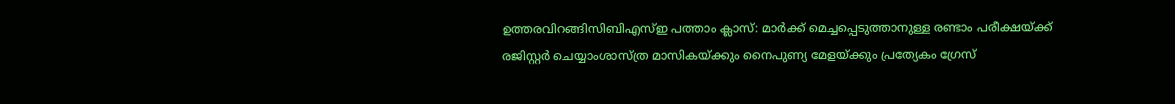ഉത്തരവിറങ്ങിസിബിഎസ്ഇ പത്താം ക്ലാസ്: മാർക്ക് മെച്ചപ്പെടുത്താനുള്ള രണ്ടാം പരീക്ഷയ്ക്ക് രജിസ്റ്റർ ചെയ്യാംശാസ്ത്ര മാസികയ്ക്കും നൈപുണ്യ മേളയ്ക്കും പ്രത്യേകം ഗ്രേസ്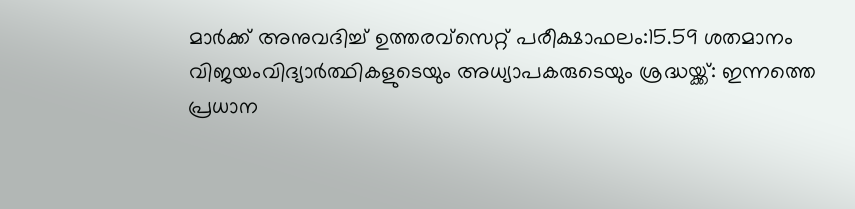മാർക്ക് അനുവദിച്ച് ഉത്തരവ്സെറ്റ് പരീക്ഷാഫലം:15.59 ശതമാനം വിജയംവിദ്യാർത്ഥികളുടെയും അധ്യാപകരുടെയും ശ്രദ്ധയ്ക്ക്: ഇന്നത്തെ പ്രധാന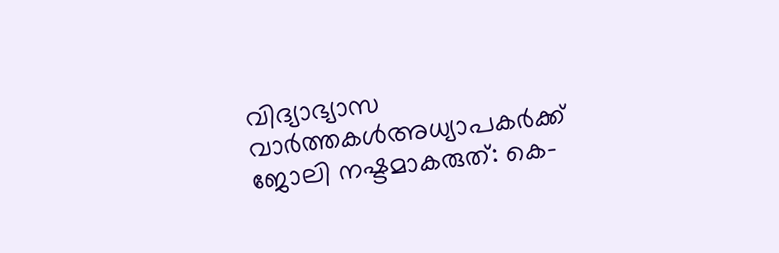വിദ്യാഭ്യാസ വാർത്തകൾഅധ്യാപകർക്ക് ജോലി നഷ്ടമാകരുത്: കെ-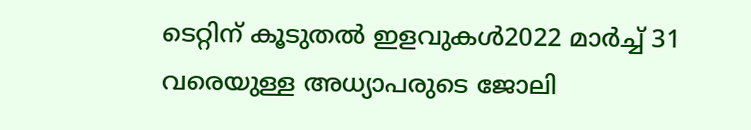ടെറ്റിന് കൂടുതൽ ഇളവുകൾ2022 മാർച്ച് 31 വരെയുള്ള അധ്യാപരുടെ ജോലി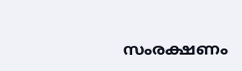സംരക്ഷണം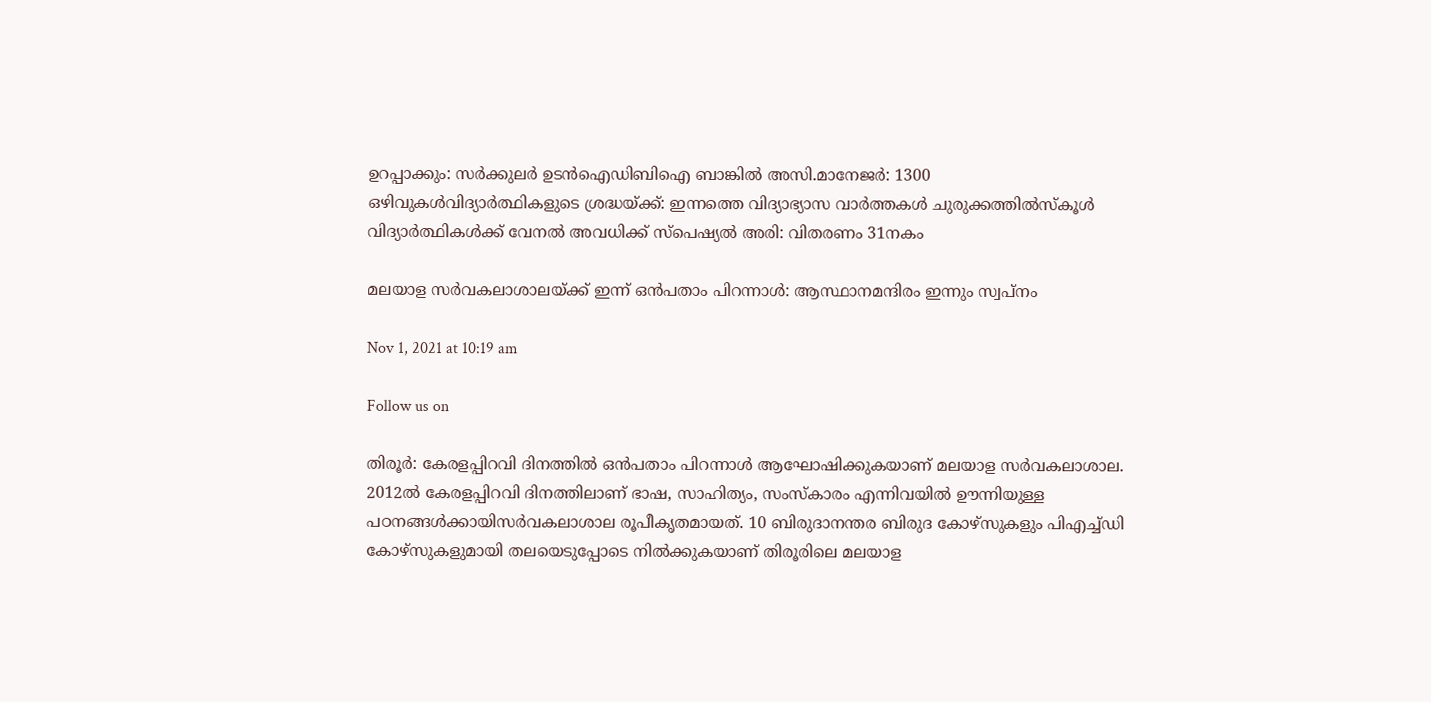ഉറപ്പാക്കും: സർക്കുലർ ഉടൻഐഡിബിഐ ബാങ്കിൽ അസി.മാനേജർ: 1300 ഒഴിവുകൾവിദ്യാർത്ഥികളുടെ ശ്രദ്ധയ്ക്ക്: ഇന്നത്തെ വിദ്യാഭ്യാസ വാർത്തകൾ ചുരുക്കത്തിൽസ്കൂൾ വിദ്യാർത്ഥികൾക്ക് വേനൽ അവധിക്ക് സ്പെഷ്യൽ അരി: വിതരണം 31നകം

മലയാള സർവകലാശാലയ്ക്ക് ഇന്ന് ഒൻപതാം പിറന്നാൾ: ആസ്ഥാനമന്ദിരം ഇന്നും സ്വപ്നം

Nov 1, 2021 at 10:19 am

Follow us on

തിരൂർ: കേരളപ്പിറവി ദിനത്തിൽ ഒൻപതാം പിറന്നാൾ ആഘോഷിക്കുകയാണ് മലയാള സർവകലാശാല. 2012ൽ കേരളപ്പിറവി ദിനത്തിലാണ് ഭാഷ, സാഹിത്യം, സംസ്കാരം എന്നിവയിൽ ഊന്നിയുള്ള പഠനങ്ങൾക്കായിസർവകലാശാല രൂപീകൃതമായത്. 10 ബിരുദാനന്തര ബിരുദ കോഴ്സുകളും പിഎച്ച്ഡി കോഴ്സുകളുമായി തലയെടുപ്പോടെ നിൽക്കുകയാണ് തിരൂരിലെ മലയാള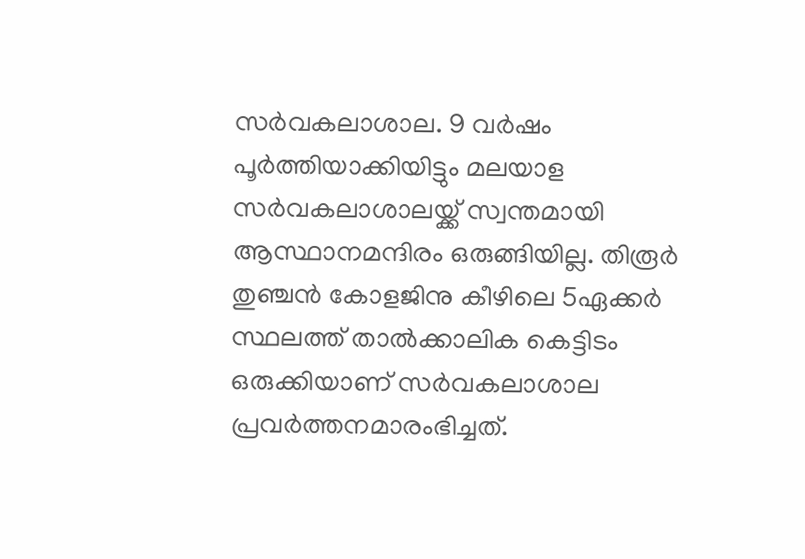സർവകലാശാല. 9 വർഷം പൂർത്തിയാക്കിയിട്ടും മലയാള സർവകലാശാലയ്ക്ക് സ്വന്തമായി ആസ്ഥാനമന്ദിരം ഒരുങ്ങിയില്ല. തിരൂർ തുഞ്ചൻ കോളജിനു കീഴിലെ 5ഏക്കർ സ്ഥലത്ത് താൽക്കാലിക കെട്ടിടം ഒരുക്കിയാണ് സർവകലാശാല പ്രവർത്തനമാരംഭിച്ചത്.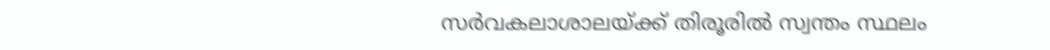സർവകലാശാലയ്ക്ക് തിരൂരിൽ സ്വന്തം സ്ഥലം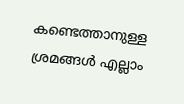കണ്ടെത്താനുള്ള ശ്രമങ്ങൾ എല്ലാം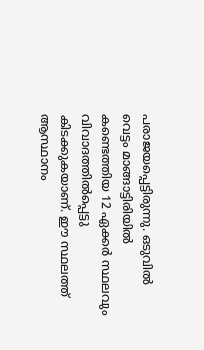പരാജയപ്പെട്ടിരുന്നു. ഒടുവിൽ
വെട്ടം മാങ്ങാട്ടിരിയിൽ കണ്ടെത്തിയ 12 ഏക്കർ സ്ഥലവും വിവാദത്തിൽപ്പെട്ടു കിടക്കുകയാണ്. ഈ സ്ഥലത്ത് ആസ്ഥാനം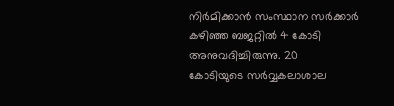നിർമിക്കാൻ സംസ്ഥാന സർക്കാർ കഴിഞ്ഞ ബജറ്റിൽ 4 കോടി അനുവദിച്ചിരുന്നു. 20
കോടിയുടെ സർവ്വകലാശാല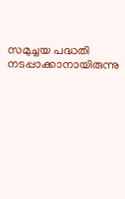സമുച്ചയ പദ്ധതി നടപ്പാക്കാനായിരുന്നു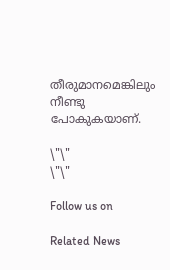തീരുമാനമെങ്കിലും നീണ്ടു പോകുകയാണ്.

\"\"
\"\"

Follow us on

Related News